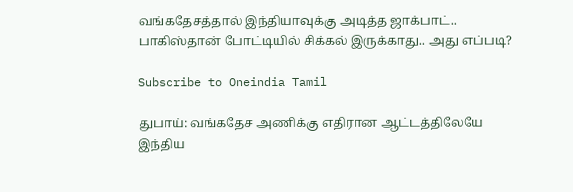வங்கதேசத்தால் இந்தியாவுக்கு அடித்த ஜாக்பாட்.. பாகிஸ்தான் போட்டியில் சிக்கல் இருக்காது.. அது எப்படி?

Subscribe to Oneindia Tamil

துபாய்: வங்கதேச அணிக்கு எதிரான ஆட்டத்திலேயே இந்திய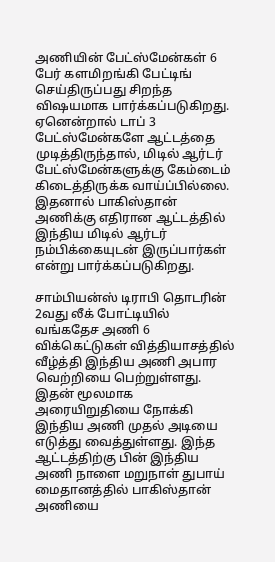அணியின் பேட்ஸ்மேன்கள் 6 பேர் களமிறங்கி பேட்டிங் செய்திருப்பது சிறந்த விஷயமாக பார்க்கப்படுகிறது. ஏனென்றால் டாப் 3 பேட்ஸ்மேன்களே ஆட்டத்தை முடித்திருந்தால், மிடில் ஆர்டர் பேட்ஸ்மேன்களுக்கு கேம்டைம் கிடைத்திருக்க வாய்ப்பில்லை. இதனால் பாகிஸ்தான் அணிக்கு எதிரான ஆட்டத்தில் இந்திய மிடில் ஆர்டர் நம்பிக்கையுடன் இருப்பார்கள் என்று பார்க்கப்படுகிறது.

சாம்பியன்ஸ் டிராபி தொடரின் 2வது லீக் போட்டியில் வங்கதேச அணி 6 விக்கெட்டுகள் வித்தியாசத்தில் வீழ்த்தி இந்திய அணி அபார வெற்றியை பெற்றுள்ளது. இதன் மூலமாக அரையிறுதியை நோக்கி இந்திய அணி முதல் அடியை எடுத்து வைத்துள்ளது. இந்த ஆட்டத்திற்கு பின் இந்திய அணி நாளை மறுநாள் துபாய் மைதானத்தில் பாகிஸ்தான் அணியை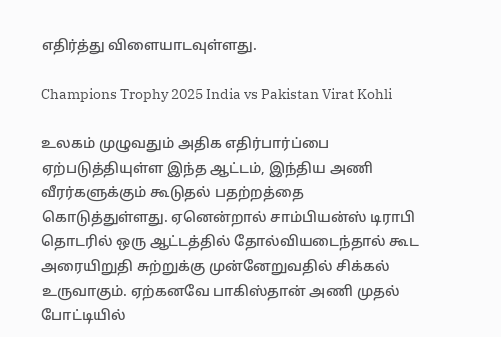எதிர்த்து விளையாடவுள்ளது.

Champions Trophy 2025 India vs Pakistan Virat Kohli

உலகம் முழுவதும் அதிக எதிர்பார்ப்பை ஏற்படுத்தியுள்ள இந்த ஆட்டம், இந்திய அணி வீரர்களுக்கும் கூடுதல் பதற்றத்தை கொடுத்துள்ளது. ஏனென்றால் சாம்பியன்ஸ் டிராபி தொடரில் ஒரு ஆட்டத்தில் தோல்வியடைந்தால் கூட அரையிறுதி சுற்றுக்கு முன்னேறுவதில் சிக்கல் உருவாகும். ஏற்கனவே பாகிஸ்தான் அணி முதல் போட்டியில்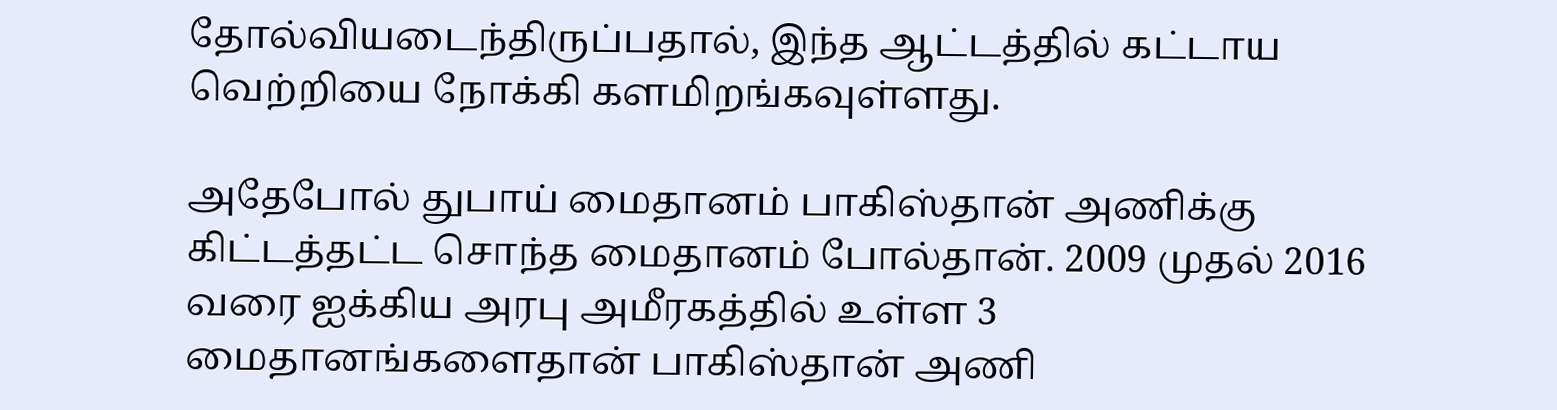தோல்வியடைந்திருப்பதால், இந்த ஆட்டத்தில் கட்டாய வெற்றியை நோக்கி களமிறங்கவுள்ளது.

அதேபோல் துபாய் மைதானம் பாகிஸ்தான் அணிக்கு கிட்டத்தட்ட சொந்த மைதானம் போல்தான். 2009 முதல் 2016 வரை ஐக்கிய அரபு அமீரகத்தில் உள்ள 3 மைதானங்களைதான் பாகிஸ்தான் அணி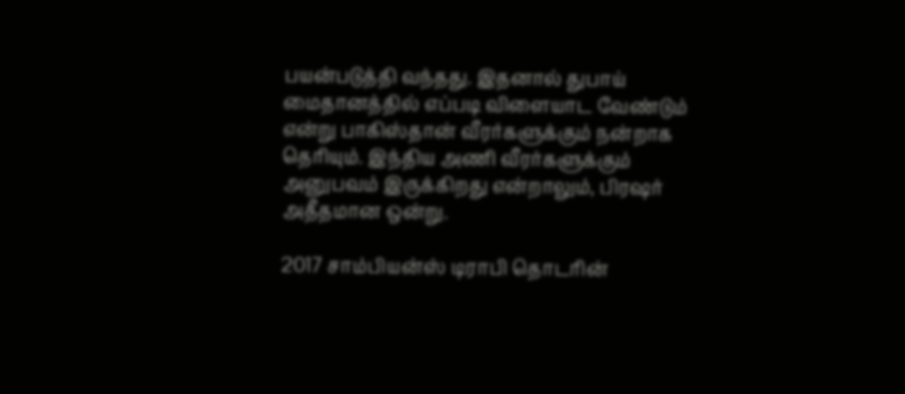பயன்படுத்தி வந்தது. இதனால் துபாய் மைதானத்தில் எப்படி விளையாட வேண்டும் என்று பாகிஸ்தான் வீரர்களுக்கும் நன்றாக தெரியும். இந்திய அணி வீரர்களுக்கும் அனுபவம் இருக்கிறது என்றாலும், பிரஷர் அதீதமான ஒன்று.

2017 சாம்பியன்ஸ் டிராபி தொடரின்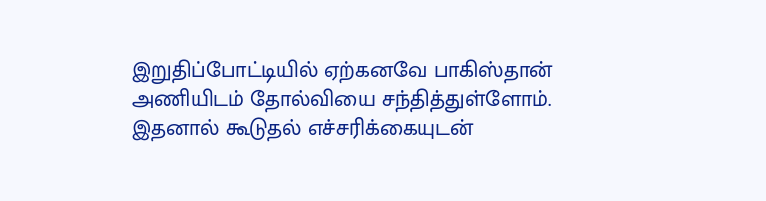இறுதிப்போட்டியில் ஏற்கனவே பாகிஸ்தான் அணியிடம் தோல்வியை சந்தித்துள்ளோம். இதனால் கூடுதல் எச்சரிக்கையுடன்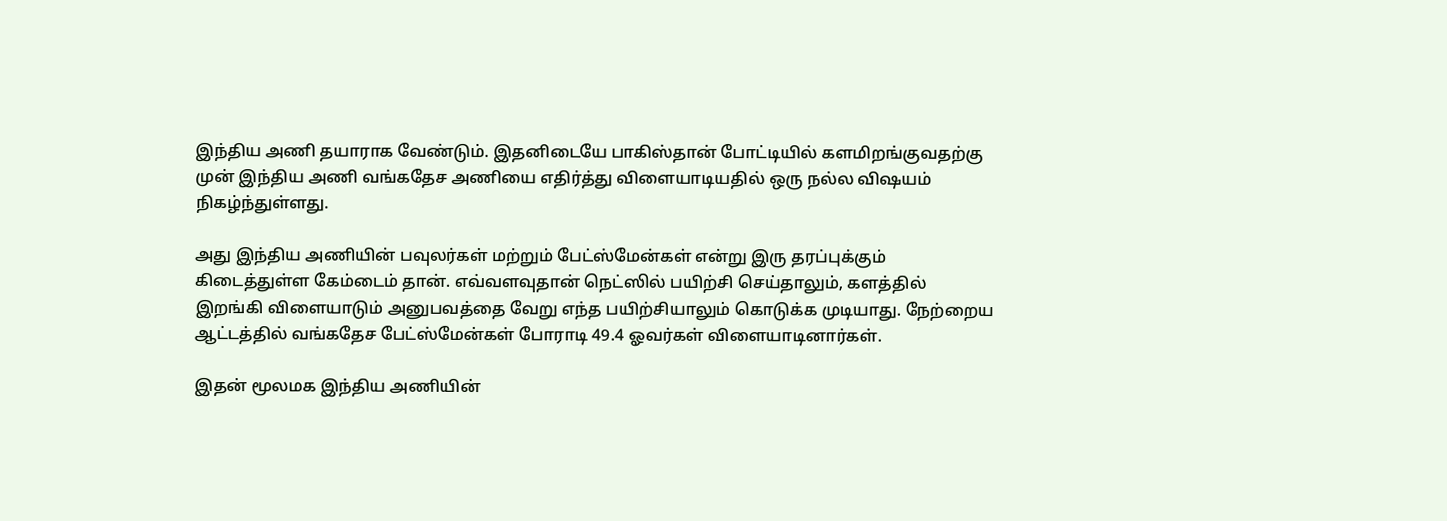இந்திய அணி தயாராக வேண்டும். இதனிடையே பாகிஸ்தான் போட்டியில் களமிறங்குவதற்கு முன் இந்திய அணி வங்கதேச அணியை எதிர்த்து விளையாடியதில் ஒரு நல்ல விஷயம் நிகழ்ந்துள்ளது.

அது இந்திய அணியின் பவுலர்கள் மற்றும் பேட்ஸ்மேன்கள் என்று இரு தரப்புக்கும் கிடைத்துள்ள கேம்டைம் தான். எவ்வளவுதான் நெட்ஸில் பயிற்சி செய்தாலும், களத்தில் இறங்கி விளையாடும் அனுபவத்தை வேறு எந்த பயிற்சியாலும் கொடுக்க முடியாது. நேற்றைய ஆட்டத்தில் வங்கதேச பேட்ஸ்மேன்கள் போராடி 49.4 ஓவர்கள் விளையாடினார்கள்.

இதன் மூலமக இந்திய அணியின்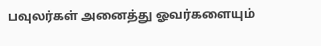பவுலர்கள் அனைத்து ஓவர்களையும்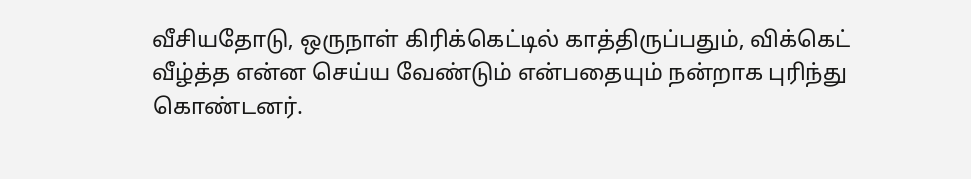வீசியதோடு, ஒருநாள் கிரிக்கெட்டில் காத்திருப்பதும், விக்கெட் வீழ்த்த என்ன செய்ய வேண்டும் என்பதையும் நன்றாக புரிந்து கொண்டனர்.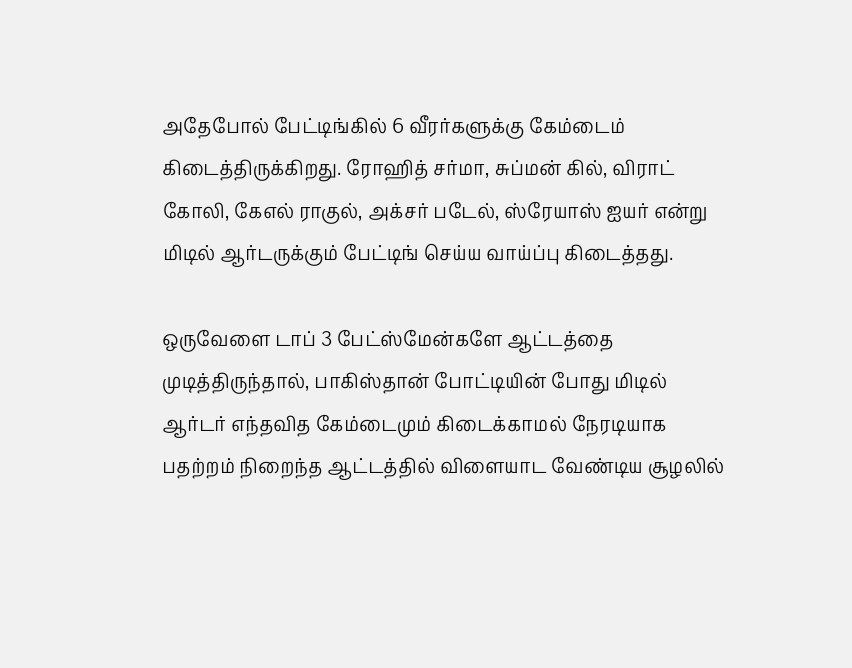அதேபோல் பேட்டிங்கில் 6 வீரர்களுக்கு கேம்டைம் கிடைத்திருக்கிறது. ரோஹித் சர்மா, சுப்மன் கில், விராட் கோலி, கேஎல் ராகுல், அக்சர் படேல், ஸ்ரேயாஸ் ஐயர் என்று மிடில் ஆர்டருக்கும் பேட்டிங் செய்ய வாய்ப்பு கிடைத்தது.

ஒருவேளை டாப் 3 பேட்ஸ்மேன்களே ஆட்டத்தை முடித்திருந்தால், பாகிஸ்தான் போட்டியின் போது மிடில் ஆர்டர் எந்தவித கேம்டைமும் கிடைக்காமல் நேரடியாக பதற்றம் நிறைந்த ஆட்டத்தில் விளையாட வேண்டிய சூழலில்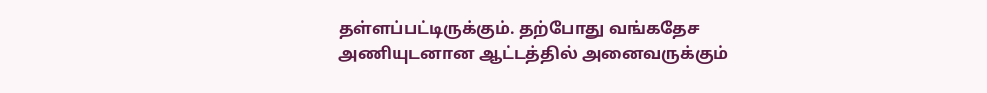தள்ளப்பட்டிருக்கும். தற்போது வங்கதேச அணியுடனான ஆட்டத்தில் அனைவருக்கும்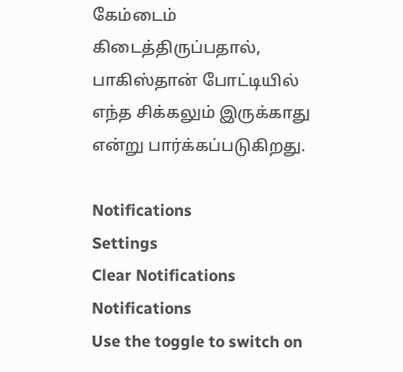கேம்டைம் கிடைத்திருப்பதால், பாகிஸ்தான் போட்டியில் எந்த சிக்கலும் இருக்காது என்று பார்க்கப்படுகிறது.

Notifications
Settings
Clear Notifications
Notifications
Use the toggle to switch on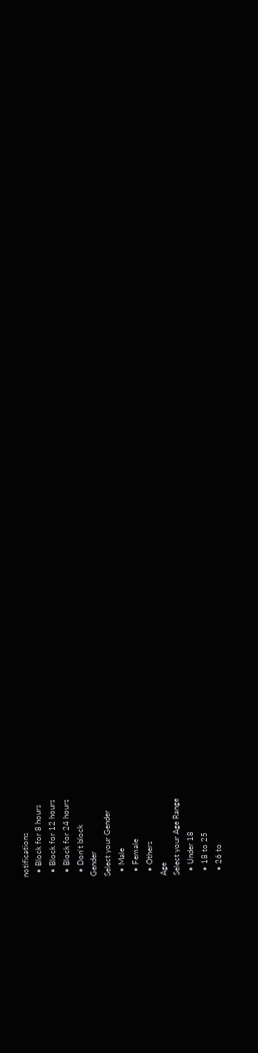notifications
  • Block for 8 hours
  • Block for 12 hours
  • Block for 24 hours
  • Don't block
Gender
Select your Gender
  • Male
  • Female
  • Others
Age
Select your Age Range
  • Under 18
  • 18 to 25
  • 26 to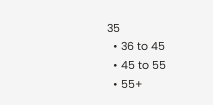35
  • 36 to 45
  • 45 to 55
  • 55+